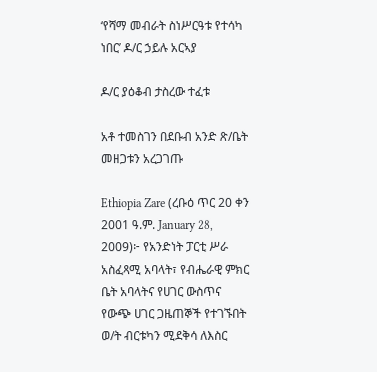‘የሻማ መብራት ስነሥርዓቱ የተሳካ ነበር’ ዶ/ር ኃይሉ አርኣያ

ዶ/ር ያዕቆብ ታስረው ተፈቱ

አቶ ተመስገን በደቡብ አንድ ጽ/ቤት መዘጋቱን አረጋገጡ

Ethiopia Zare (ረቡዕ ጥር 20 ቀን 2001 ዓ.ም. January 28, 2009)፦ የአንድነት ፓርቲ ሥራ አስፈጻሚ አባላት፣ የብሔራዊ ምክር ቤት አባላትና የሀገር ውስጥና የውጭ ሀገር ጋዜጠኞች የተገኙበት ወ/ት ብርቱካን ሚደቅሳ ለእስር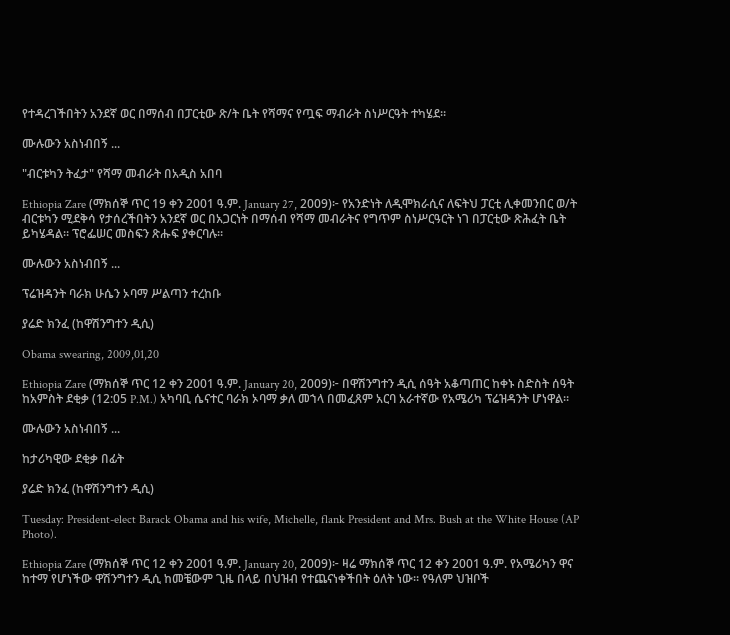የተዳረገችበትን አንደኛ ወር በማሰብ በፓርቲው ጽ/ት ቤት የሻማና የጧፍ ማብራት ስነሥርዓት ተካሄደ።

ሙሉውን አስነብበኝ ...

"ብርቱካን ትፈታ" የሻማ መብራት በአዲስ አበባ

Ethiopia Zare (ማክሰኞ ጥር 19 ቀን 2001 ዓ.ም. January 27, 2009)፦ የአንድነት ለዲሞክራሲና ለፍትህ ፓርቲ ሊቀመንበር ወ/ት ብርቱካን ሚደቅሳ የታሰረችበትን አንደኛ ወር በአጋርነት በማሰብ የሻማ መብራትና የግጥም ስነሥርዓርት ነገ በፓርቲው ጽሕፈት ቤት ይካሄዳል። ፕሮፌሠር መስፍን ጽሑፍ ያቀርባሉ።

ሙሉውን አስነብበኝ ...

ፕሬዝዳንት ባራክ ሁሴን ኦባማ ሥልጣን ተረከቡ

ያሬድ ክንፈ (ከዋሽንግተን ዲሲ)

Obama swearing, 2009,01,20

Ethiopia Zare (ማክሰኞ ጥር 12 ቀን 2001 ዓ.ም. January 20, 2009)፦ በዋሽንግተን ዲሲ ሰዓት አቆጣጠር ከቀኑ ስድስት ሰዓት ከአምስት ደቂቃ (12:05 P.M.) አካባቢ ሴናተር ባራክ ኦባማ ቃለ መኀላ በመፈጸም አርባ አራተኛው የአሜሪካ ፕሬዝዳንት ሆነዋል።

ሙሉውን አስነብበኝ ...

ከታሪካዊው ደቂቃ በፊት

ያሬድ ክንፈ (ከዋሽንግተን ዲሲ)

Tuesday: President-elect Barack Obama and his wife, Michelle, flank President and Mrs. Bush at the White House (AP Photo).

Ethiopia Zare (ማክሰኞ ጥር 12 ቀን 2001 ዓ.ም. January 20, 2009)፦ ዛሬ ማክሰኞ ጥር 12 ቀን 2001 ዓ.ም. የአሜሪካን ዋና ከተማ የሆነችው ዋሽንግተን ዲሲ ከመቼውም ጊዜ በላይ በህዝብ የተጨናነቀችበት ዕለት ነው። የዓለም ህዝቦች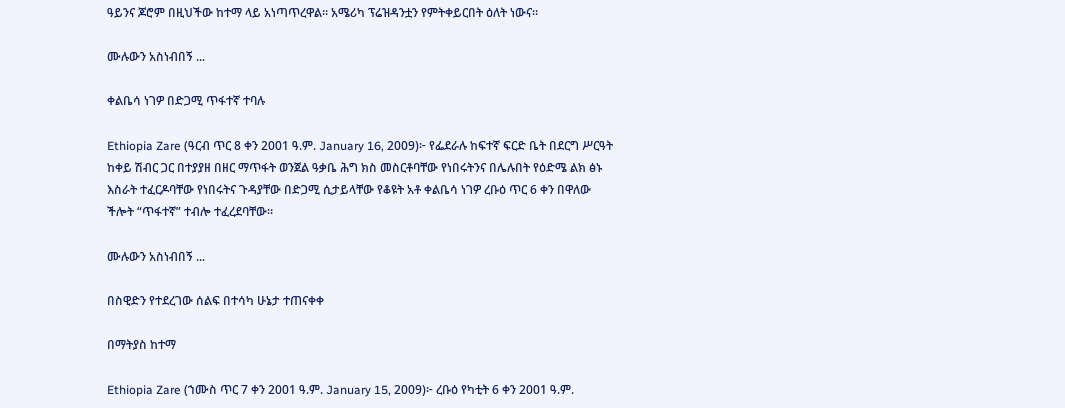ዓይንና ጆሮም በዚህችው ከተማ ላይ አነጣጥረዋል። አሜሪካ ፕሬዝዳንቷን የምትቀይርበት ዕለት ነውና።

ሙሉውን አስነብበኝ ...

ቀልቤሳ ነገዎ በድጋሚ ጥፋተኛ ተባሉ

Ethiopia Zare (ዓርብ ጥር 8 ቀን 2001 ዓ.ም. January 16, 2009)፦ የፌደራሉ ከፍተኛ ፍርድ ቤት በደርግ ሥርዓት ከቀይ ሽብር ጋር በተያያዘ በዘር ማጥፋት ወንጀል ዓቃቤ ሕግ ክስ መስርቶባቸው የነበሩትንና በሌሉበት የዕድሜ ልክ ፅኑ እስራት ተፈርዶባቸው የነበሩትና ጉዳያቸው በድጋሚ ሲታይላቸው የቆዩት አቶ ቀልቤሳ ነገዎ ረቡዕ ጥር 6 ቀን በዋለው ችሎት “ጥፋተኛ” ተብሎ ተፈረደባቸው።

ሙሉውን አስነብበኝ ...

በስዊድን የተደረገው ሰልፍ በተሳካ ሁኔታ ተጠናቀቀ

በማትያስ ከተማ

Ethiopia Zare (ኀሙስ ጥር 7 ቀን 2001 ዓ.ም. January 15, 2009)፦ ረቡዕ የካቲት 6 ቀን 2001 ዓ.ም.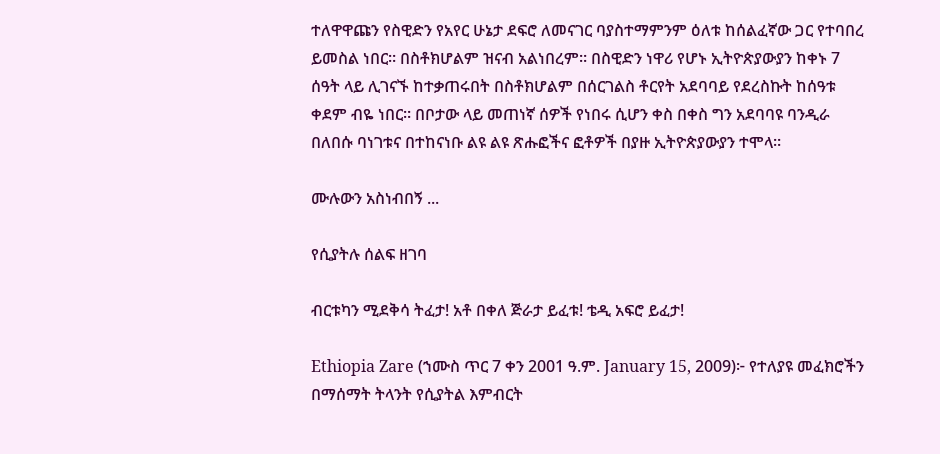ተለዋዋጩን የስዊድን የአየር ሁኔታ ደፍሮ ለመናገር ባያስተማምንም ዕለቱ ከሰልፈኛው ጋር የተባበረ ይመስል ነበር። በስቶክሆልም ዝናብ አልነበረም። በስዊድን ነዋሪ የሆኑ ኢትዮጵያውያን ከቀኑ 7 ሰዓት ላይ ሊገናኙ ከተቃጠሩበት በስቶክሆልም በሰርገልስ ቶርየት አደባባይ የደረስኩት ከሰዓቱ ቀደም ብዬ ነበር። በቦታው ላይ መጠነኛ ሰዎች የነበሩ ሲሆን ቀስ በቀስ ግን አደባባዩ ባንዲራ በለበሱ ባነገቱና በተከናነቡ ልዩ ልዩ ጽሑፎችና ፎቶዎች በያዙ ኢትዮጵያውያን ተሞላ።

ሙሉውን አስነብበኝ ...

የሲያትሉ ሰልፍ ዘገባ

ብርቱካን ሚደቅሳ ትፈታ! አቶ በቀለ ጅራታ ይፈቱ! ቴዲ አፍሮ ይፈታ!

Ethiopia Zare (ኀሙስ ጥር 7 ቀን 2001 ዓ.ም. January 15, 2009)፦ የተለያዩ መፈክሮችን በማሰማት ትላንት የሲያትል እምብርት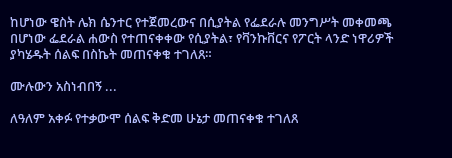ከሆነው ዌስት ሌክ ሴንተር የተጀመረውና በሲያትል የፌደራሉ መንግሥት መቀመጫ በሆነው ፌደራል ሐውስ የተጠናቀቀው የሲያትል፣ የቫንኩቨርና የፖርት ላንድ ነዋሪዎች ያካሄዱት ሰልፍ በስኬት መጠናቀቁ ተገለጸ።

ሙሉውን አስነብበኝ ...

ለዓለም አቀፉ የተቃውሞ ሰልፍ ቅድመ ሁኔታ መጠናቀቁ ተገለጸ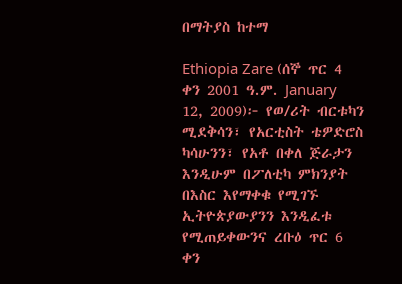በማትያስ ከተማ

Ethiopia Zare (ሰኞ ጥር 4 ቀን 2001 ዓ.ም. January 12, 2009)፦ የወ/ሪት ብርቱካን ሚደቅሳን፣ የአርቲስት ቴዎድሮስ ካሳሁንን፣ የአቶ በቀለ ጅራታን እንዲሁም በፖለቲካ ምክንያት በእስር እየማቀቁ የሚገኙ ኢትዮጵያውያንን እንዲፈቱ የሚጠይቀውንና ረቡዕ ጥር 6 ቀን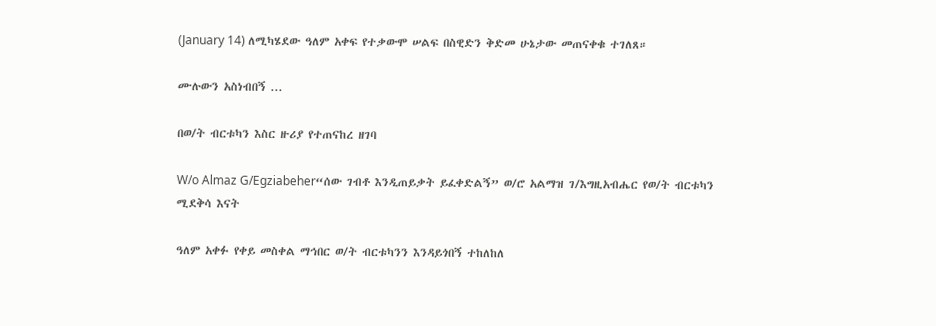(January 14) ለሚካሄደው ዓለም አቀፍ የተቃውሞ ሠልፍ በስዊድን ቅድመ ሁኔታው መጠናቀቁ ተገለጸ።

ሙሉውን አስነብበኝ ...

በወ/ት ብርቱካን እስር ዙሪያ የተጠናከረ ዘገባ

W/o Almaz G/Egziabeher“ሰው ገብቶ እንዲጠይቃት ይፈቀድልኝ” ወ/ሮ አልማዝ ገ/እግዚአብሔር የወ/ት ብርቱካን ሚደቅሳ እናት

ዓለም አቀፉ የቀይ መስቀል ማኅበር ወ/ት ብርቱካንን እንዳይጎበኝ ተከለከለ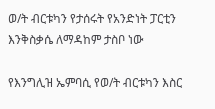ወ/ት ብርቱካን የታሰሩት የአንድነት ፓርቲን እንቅስቃሴ ለማዳከም ታስቦ ነው

የእንግሊዝ ኤምባሲ የወ/ት ብርቱካን እስር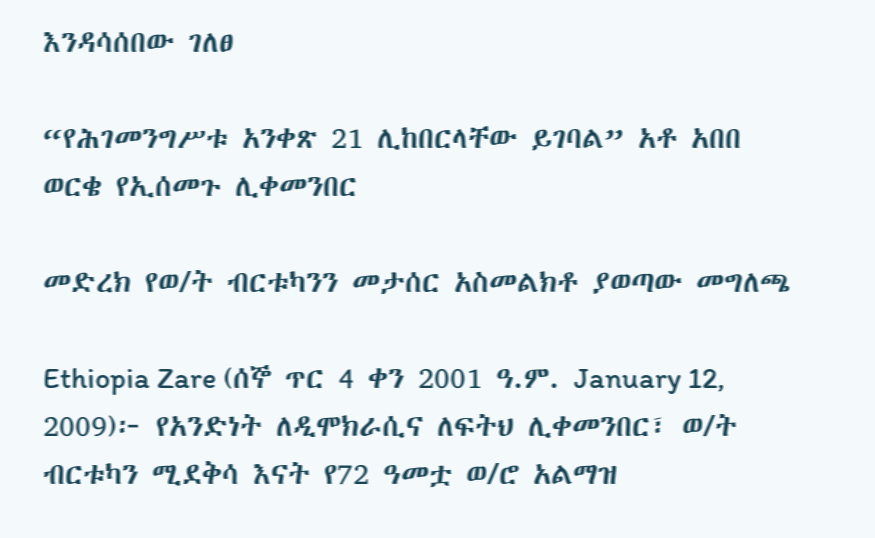እንዳሳሰበው ገለፀ

“የሕገመንግሥቱ አንቀጽ 21 ሊከበርላቸው ይገባል” አቶ አበበ ወርቄ የኢሰመጉ ሊቀመንበር

መድረክ የወ/ት ብርቱካንን መታሰር አስመልክቶ ያወጣው መግለጫ

Ethiopia Zare (ሰኞ ጥር 4 ቀን 2001 ዓ.ም. January 12, 2009)፦ የአንድነት ለዲሞክራሲና ለፍትህ ሊቀመንበር፣ ወ/ት ብርቱካን ሚደቅሳ እናት የ72 ዓመቷ ወ/ሮ አልማዝ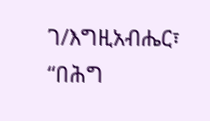ገ/እግዚአብሔር፣ “በሕግ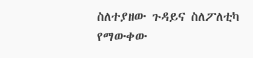ስለተያዘው ጉዳይና ስለፖለቲካ የማውቀው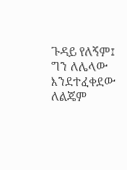ጉዳይ የለኝም፤ ግን ለሌላው እንደተፈቀደው ለልጄም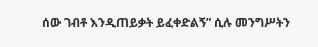ሰው ገብቶ እንዲጠይቃት ይፈቀድልኝ” ሲሉ መንግሥትን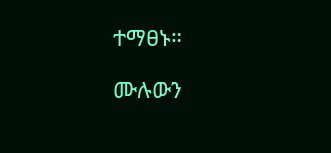ተማፀኑ።

ሙሉውን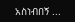አስነብበኝ ...